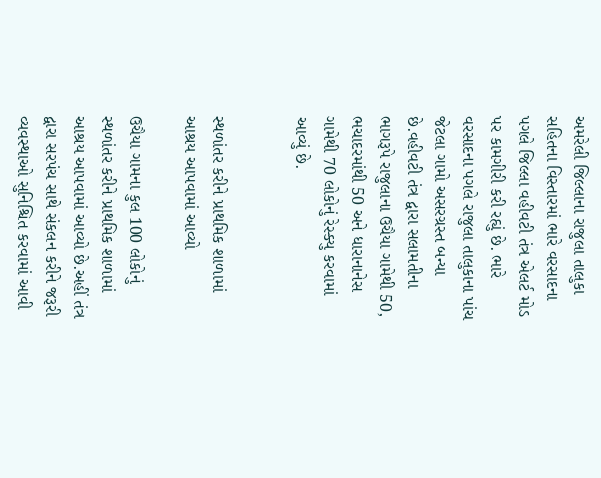અમરેલી જિલ્લાના રાજુલા તાલુકા સહિતના વિસ્તારમાં ભારે વરસાદના પગલે જિલ્લા વહીવટી તંત્ર એલર્ટ મોડ પર કામગીરી કરી રહ્યું છે. ભારે વરસાદના પગલે રાજુલા તાલુકાના પાંચ જેટલા ગામો અસરગ્રસ્ત બન્યા છે.વહીવટી તંત્ર દ્વારા સલામતીના ભાગરૂપે રાજુલાના ઉચૈયા ગામેથી 50, ભચાદરમાંથી 50 અને ધારાનાનેસ ગામેથી 70 લોકોનું રેસ્ક્યુ કરવામાં આવ્યું છે.


સ્થળાંતર કરીને પ્રાથમિક શાળામાં આશ્રય આપવામાં આવ્યો

ઉચૈયા ગામના કુલ 100 લોકોનું સ્થળાંતર કરીને પ્રાથમિક શાળામાં આશ્રય આપવામાં આવ્યો છે.અહીં તંત્ર દ્વારા સરપંચ સાથે સંકલન કરીને જરૂરી વ્યવસ્થાઓ સુનિશ્ચિત કરવામાં આવી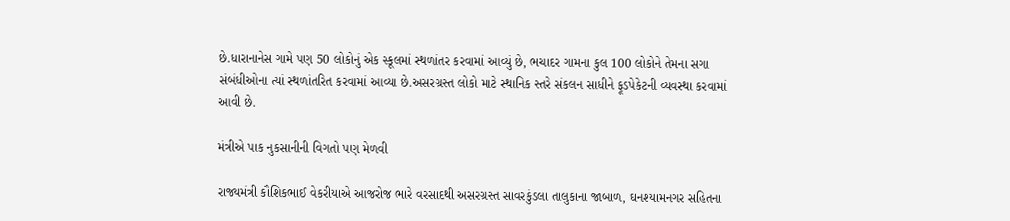છે.ધારાનાનેસ ગામે પણ 50 લોકોનું એક સ્કૂલમાં સ્થળાંતર કરવામાં આવ્યું છે, ભચાદર ગામના કુલ 100 લોકોને તેમના સગા સંબંધીઓના ત્યાં સ્થળાંતરિત કરવામાં આવ્યા છે.અસરગ્રસ્ત લોકો માટે સ્થાનિક સ્તરે સંકલન સાધીને ફૂડપેકેટની વ્યવસ્થા કરવામાં આવી છે.

મંત્રીએ પાક નુકસાનીની વિગતો પણ મેળવી

રાજ્યમંત્રી કૌશિકભાઈ વેકરીયાએ આજરોજ ભારે વરસાદથી અસરગ્રસ્ત સાવરકુંડલા તાલુકાના જાબાળ, ઘનશ્યામનગર સહિતના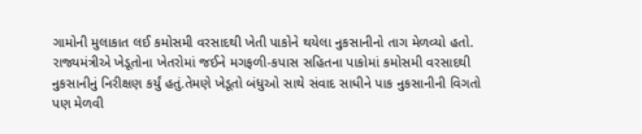ગામોની મુલાકાત લઈ કમોસમી વરસાદથી ખેતી પાકોને થયેલા નુકસાનીનો તાગ મેળવ્યો હતો. રાજ્યમંત્રીએ ખેડૂતોના ખેતરોમાં જઈને મગફળી-કપાસ સહિતના પાકોમાં કમોસમી વરસાદથી નુકસાનીનું નિરીક્ષણ કર્યું હતું.તેમણે ખેડૂતો બંધુઓ સાથે સંવાદ સાધીને પાક નુકસાનીની વિગતો પણ મેળવી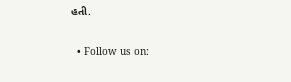હતી.

  • Follow us on: